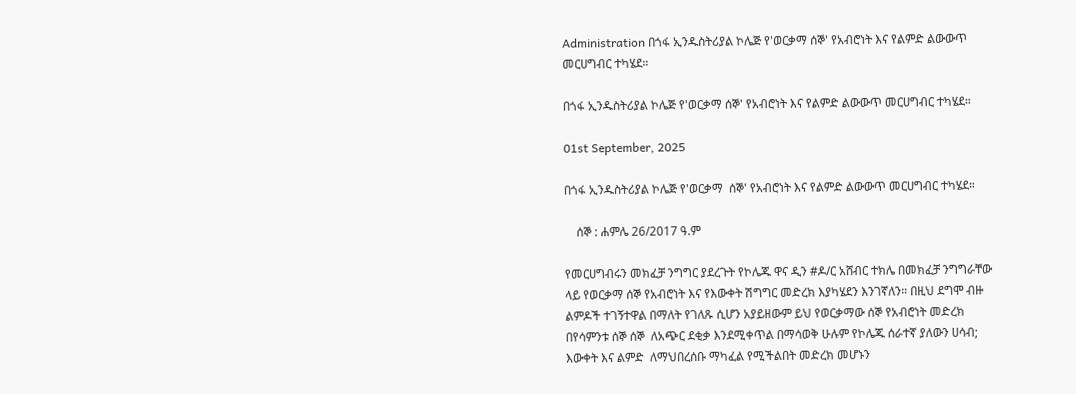Administration በጎፋ ኢንዱስትሪያል ኮሌጅ የ'ወርቃማ ሰኞ' የአብሮነት እና የልምድ ልውውጥ መርሀግብር ተካሄደ።

በጎፋ ኢንዱስትሪያል ኮሌጅ የ'ወርቃማ ሰኞ' የአብሮነት እና የልምድ ልውውጥ መርሀግብር ተካሄደ።

01st September, 2025

በጎፋ ኢንዱስትሪያል ኮሌጅ የ'ወርቃማ  ሰኞ' የአብሮነት እና የልምድ ልውውጥ መርሀግብር ተካሄደ።

    ሰኞ : ሐምሌ 26/2017 ዓ.ም

የመርሀግብሩን መክፈቻ ንግግር ያደረጉት የኮሌጁ ዋና ዲን #ዶ/ር አሸብር ተክሌ በመክፈቻ ንግግራቸው ላይ የወርቃማ ሰኞ የአብሮነት እና የእውቀት ሽግግር መድረክ እያካሄደን እንገኛለን። በዚህ ደግሞ ብዙ ልምዶች ተገኝተዋል በማለት የገለጹ ሲሆን አያይዘውም ይህ የወርቃማው ሰኞ የአብሮነት መድረክ በየሳምንቱ ሰኞ ሰኞ  ለአጭር ደቂቃ እንደሚቀጥል በማሳወቅ ሁሉም የኮሌጁ ሰራተኛ ያለውን ሀሳብ; እውቀት እና ልምድ  ለማህበረሰቡ ማካፈል የሚችልበት መድረክ መሆኑን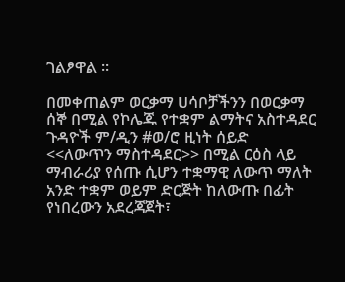ገልፆዋል ፡፡

በመቀጠልም ወርቃማ ሀሳቦቻችንን በወርቃማ ሰኞ በሚል የኮሌጁ የተቋም ልማትና አስተዳደር ጉዳዮች ም/ዲን #ወ/ሮ ዚነት ሰይድ <<ለውጥን ማስተዳደር>> በሚል ርዕስ ላይ ማብራሪያ የሰጡ ሲሆን ተቋማዊ ለውጥ ማለት አንድ ተቋም ወይም ድርጅት ከለውጡ በፊት የነበረውን አደረጃጀት፣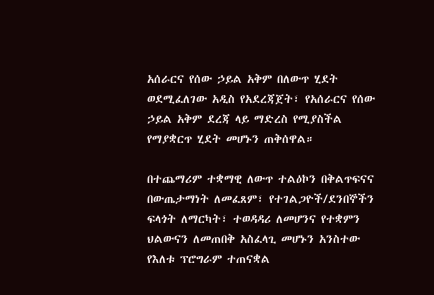አሰራርና የሰው ኃይል አቅም በለውጥ ሂደት ወደሚፈለገው አዲስ የአደረጃጀት፣ የአሰራርና የሰው ኃይል አቅም ደረጃ ላይ ማድረስ የሚያስችል የማያቋርጥ ሂደት መሆኑን ጠቅሰዋል።

በተጨማሪም ተቋማዊ ለውጥ ተልዕኮን በቅልጥፍናና በውጤታማነት ለመፈጸም፣ የተገልጋዮች/ደንበኞችን ፍላጎት ለማርካት፣ ተወዳዳሪ ለመሆንና የተቋምን ህልውናን ለመጠበቅ አስፈላጊ መሆኑን አንስተው የእለቱ ፕሮግራም ተጠናቋል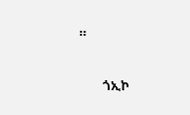።

        ጎኢኮ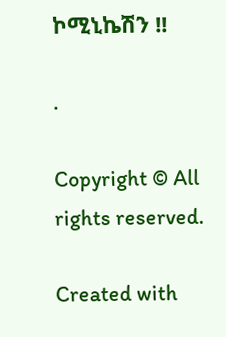ኮሚኒኬሽን !!

.

Copyright © All rights reserved.

Created with